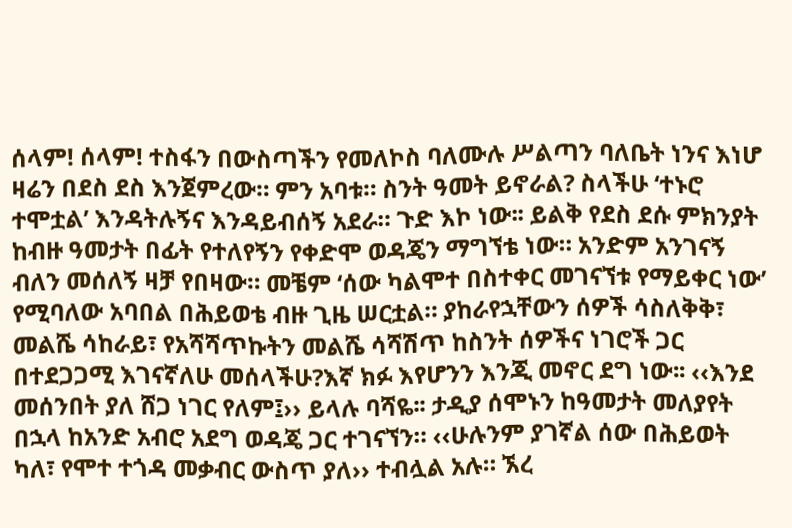ሰላም! ሰላም! ተስፋን በውስጣችን የመለኮስ ባለሙሉ ሥልጣን ባለቤት ነንና እነሆ ዛሬን በደስ ደስ እንጀምረው። ምን አባቱ። ስንት ዓመት ይኖራል? ስላችሁ ʻተኑሮ ተሞቷልʼ እንዳትሉኝና እንዳይብሰኝ አደራ። ጉድ እኮ ነው፡፡ ይልቅ የደስ ደሱ ምክንያት ከብዙ ዓመታት በፊት የተለየኝን የቀድሞ ወዳጄን ማግኘቴ ነው። አንድም አንገናኝ ብለን መሰለኝ ዛቻ የበዛው። መቼም ʻሰው ካልሞተ በስተቀር መገናኘቱ የማይቀር ነውʼ የሚባለው አባበል በሕይወቴ ብዙ ጊዜ ሠርቷል። ያከራየኋቸውን ሰዎች ሳስለቅቅ፣ መልሼ ሳከራይ፣ የአሻሻጥኩትን መልሼ ሳሻሽጥ ከስንት ሰዎችና ነገሮች ጋር በተደጋጋሚ እገናኛለሁ መሰላችሁ?እኛ ክፉ እየሆንን እንጂ መኖር ደግ ነው፡፡ ‹‹እንደ መሰንበት ያለ ሸጋ ነገር የለም፤›› ይላሉ ባሻዬ፡፡ ታዲያ ሰሞኑን ከዓመታት መለያየት በኋላ ከአንድ አብሮ አደግ ወዳጄ ጋር ተገናኘን። ‹‹ሁሉንም ያገኛል ሰው በሕይወት ካለ፣ የሞተ ተጎዳ መቃብር ውስጥ ያለ›› ተብሏል አሉ። ኧረ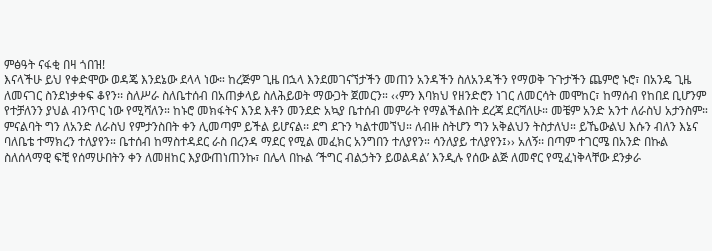ምፅዓት ናፋቂ በዛ ጎበዝ!
እናላችሁ ይህ የቀድሞው ወዳጄ እንደኔው ደላላ ነው። ከረጅም ጊዜ በኋላ እንደመገናኘታችን መጠን አንዳችን ስለአንዳችን የማወቅ ጉጉታችን ጨምሮ ኑሮ፣ በአንዴ ጊዜ ለመናገር ስንደነቃቀፍ ቆየን፡፡ ስለሥራ ስለቤተሰብ በአጠቃላይ ስለሕይወት ማውጋት ጀመርን። ‹‹ምን እባክህ የዘንድሮን ነገር ለመርሳት መሞከር፣ ከማሰብ የከበደ ቢሆንም የተቻለንን ያህል ብንጥር ነው የሚሻለን። ከኑሮ መክፋትና እንደ እቶን መንደድ አኳያ ቤተሰብ መምራት የማልችልበት ደረጃ ደርሻለሁ። መቼም አንድ አንተ ለራስህ አታንስም። ምናልባት ግን ለአንድ ለራስህ የምታንስበት ቀን ሊመጣም ይችል ይሆናል፡፡ ደግ ደጉን ካልተመኘህ። ለብዙ ስትሆን ግን አቅልህን ትስታለህ። ይኼውልህ እሱን ብለን እኔና ባለቤቴ ተማክረን ተለያየን። ቤተሰብ ከማስተዳደር ራስ በረንዳ ማደር የሚል መፈክር አንግበን ተለያየን። ሳንለያይ ተለያየን፤›› አለኝ፡፡ በጣም ተገርሜ በአንድ በኩል ስለሰላማዊ ፍቺ የሰማሁበትን ቀን ለመዘከር እያውጠነጠንኩ፣ በሌላ በኩል ʻችግር ብልኃትን ይወልዳልʼ እንዲሉ የሰው ልጅ ለመኖር የሚፈነቅላቸው ደንቃራ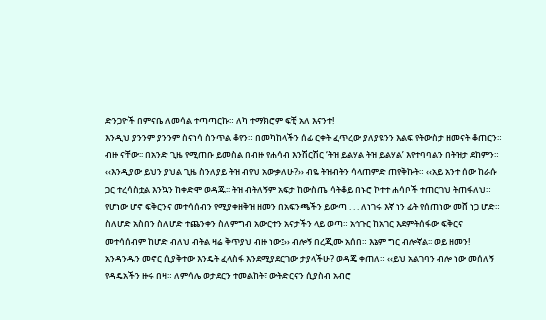ድንጋዮች በምናቤ ለመሳል ተጣጣርኩ። ለካ ተማክሮም ፍቺ አለ እናንተ!
እንዲህ ያንንም ያንንም ስናነሳ ስንጥል ቆየን። በመካከላችን ሰፊ ርቀት ፈጥረው ያለያዩንን እልፍ የትውስታ ዘመናት ቆጠርን። ብዙ ናቸው፡፡ በአንድ ጊዜ የሚጠቡ ይመስል በብዙ የሐሳብ እንሽርሽር ʻትዝ ይልሃል ትዝ ይልሃልʼ እየተባባልን በትዝታ ደከምን። ‹‹እንዲያው ይህን ያህል ጊዜ ስንለያይ ትዝ ብየህ አውቃለሁ?›› ብዬ ትዝብትን ሳላጠምድ ጠየቅኩት። ‹‹አይ አንተ ሰው ከራሱ ጋር ተረሳስቷል እንኳን ከቀድሞ ወዳጁ፡፡ ትዝ ብትለኝም አፍታ ከውስጤ ሳትቆይ በኑሮ ኮተተ ሐሳቦች ተጠርገህ ትጠፋለህ። የሆነው ሆኖ ፍቅርንና መተሳሰብን የሚያቀዘቅዝ ዘመን በአፍንጫችን ይውጣ . . . ለነገሩ እኛ ነን ፊት የሰጠነው መሸ ነጋ ሆድ። ስለሆድ አስበን ስለሆድ ተጨንቀን ስለምግብ አውርተን አናታችን ላይ ወጣ። አኅጉር ከአገር እደምትሰፋው ፍቅርና መተሳሰብም ከሆድ ብለህ ብትል ዛሬ ቅጥያህ ብዙ ነው፤›› ብሎኝ በረጂሙ አሰበ። እኔም ግር ብሎኛል፡፡ ወይ ዘመን!
አንዳንዱን መኖር ሲያቅተው እንዴት ፈላስፋ እንደሚያደርገው ታያላችሁ? ወዳጄ ቀጠለ። ‹‹ይህ አልገባን ብሎ ነው መሰለኝ የዳዴአችን ዙሩ በዛ። ለምሳሌ ወታደርን ተመልከት፣ ውትድርናን ሲያስብ አብሮ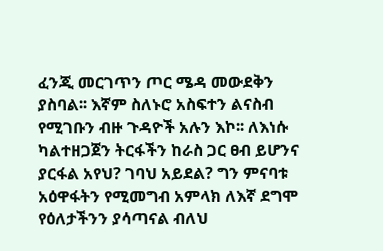ፈንጂ መርገጥን ጦር ሜዳ መውደቅን ያስባል፡፡ እኛም ስለኑሮ አስፍተን ልናስብ የሚገቡን ብዙ ጉዳዮች አሉን እኮ፡፡ ለእነሱ ካልተዘጋጀን ትርፋችን ከራስ ጋር ፀብ ይሆንና ያርፋል አየህ? ገባህ አይደል? ግን ምናባቱ አዕዋፋትን የሚመግብ አምላክ ለእኛ ደግሞ የዕለታችንን ያሳጣናል ብለህ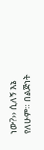ነው?›› ሲለኝ እኔ የለሁም። በልጅነት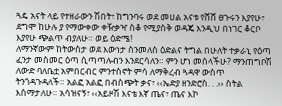ጓዴ አናት ላይ የተዘራውን ሽበት፣ ከግንባሩ ወደ መሀል አናቱ የሸሸ ፀጉሩን እያየሁ፣ ደግሞ ከሁሉ ያ የማውቀው ቀዥቃዣ ስቆ የሚያስቅ ወዳጄ እንዲህ በነገር ቆርቦ እያየሁ ጭልጥ ብያለሁ። ወይ ዕድሜ!
ለማንኛውም ከትውስታ ወደ እውነታ ስንመለስ ዕድልና ትግል በሁለት ተቃራኒ የዕጣ ፈንታ መስመር ዕጣ ሲጣጣሉብን እንደርሳለን። ምን ሆነ መሰላችሁ? ማንጠግቦሽ ለውድ ባለቤቷ አምበርብር ምንተስኖት ምሳ ለማቅረብ ጓዳዋ ውስጥ ትንጎዳጉዳለች። አልፎ አልፎ በብስጭት ቃና፣ ‹‹ኤድያ ዘንድሮስ. . .›› ስትል እሰማታለሁ። አሳዝናኝ፣ ‹‹አይዞሽ እናቴ እኛ ጤና፣ ጤና እኮ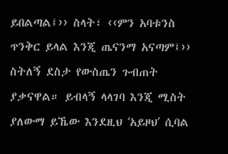ይበልጣል፤›› ስላት፣ ‹‹ምን አባቱንስ ጥንቅር ይላል እንጂ ጤናንማ አናጣም፤›› ስትለኝ ደስታ የውስጤን ጉብጠት ያቃናዋል። ይብላኝ ላላገባ እንጂ ሚስት ያለውማ ይኼው እንደዚህ ʻአይዞህʼ ሲባል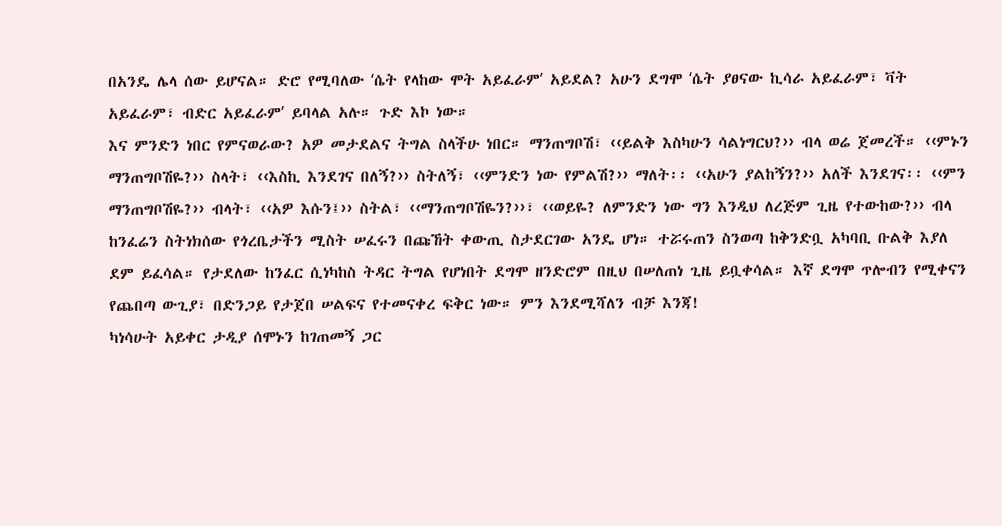በአንዴ ሌላ ሰው ይሆናል። ድሮ የሚባለው ʻሴት የላከው ሞት አይፈራምʼ አይደል? አሁን ደግሞ ʻሴት ያፀናው ኪሳራ አይፈራም፣ ቫት አይፈራም፣ ብድር አይፈራምʼ ይባላል አሉ። ጉድ እኮ ነው።
እና ምንድን ነበር የምናወራው? አዎ መታደልና ትግል ስላችሁ ነበር። ማንጠግቦሽ፣ ‹‹ይልቅ እስካሁን ሳልነግርህ?›› ብላ ወሬ ጀመረች። ‹‹ምኑን ማንጠግቦሽዬ?›› ስላት፣ ‹‹እስኪ እንደገና በለኝ?›› ስትለኝ፣ ‹‹ምንድን ነው የምልሽ?›› ማለት፡፡ ‹‹አሁን ያልከኝን?›› አለች እንደገና፡፡ ‹‹ምን ማንጠግቦሽዬ?›› ብላት፣ ‹‹አዎ እሱን፤›› ስትል፣ ‹‹ማንጠግቦሽዬን?››፣ ‹‹ወይዬ? ለምንድን ነው ግን እንዲህ ለረጅም ጊዜ የተውከው?›› ብላ ከንፈሬን ስትነክሰው የጎረቤታችን ሚስት ሠፈሩን በጩኸት ቀውጢ ስታደርገው አንዴ ሆነ። ተሯሩጠን ስንወጣ ከቅንድቧ አካባቢ ቡልቅ እያለ ደም ይፈሳል። የታደለው ከንፈር ሲነካከስ ትዳር ትግል የሆነበት ደግሞ ዘንድሮም በዚህ በሠለጠነ ጊዜ ይቧቀሳል። እኛ ደግሞ ጥሎብን የሚቀናን የጨበጣ ውጊያ፣ በድንጋይ የታጀበ ሠልፍና የተመናቀረ ፍቅር ነው። ምን እንደሚሻለን ብቻ እንጃ!
ካነሳሁት አይቀር ታዲያ ሰሞኑን ከገጠመኝ ጋር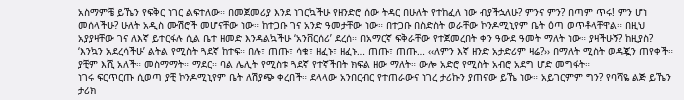አስማምቼ ይኼን የፍቅር ነገር ልፍተለው። በመጀመሪያ እንደ ነገርኳችሁ የዘንድሮ ሰው ትዳር በሁለት የተከፈለ ነው ብያችኋለሁ? ምንና ምን? በጣም ጥሩ! ምን ሆነ መሰላችሁ? ሁለት አዲስ ሙሽሮች መሆናቸው ነው። ከተጋቡ ገና አንድ ዓመታቸው ነው። በተጋቡ በስድስት ወራቸው ኮንዶሚኒየም ቤት ዕጣ ወጥቶላቸዋል። በዚህ አያያዛቸው ገና ለእኛ ይተርፋሉ ሲል ቤተ ዘመድ እንዳልኳችሁ ʻአንቨርሰሪʼ ደረሰ። በአማርኛ ፍቅራቸው የተጀመረበት ቀን ዓውደ ዓመት ማለት ነው። ያዛችሁኝ? ከዚያስ? ʻእንኳን አደረሳችሁʼ ልትል የሚስት ጓደኛ ከተፍ። በሉ፣ ጠጡ፣ ሳቁ፣ ዘፈኑ፣ ዘፈኑ… ጠጡ፣ ጠጡ… ‹‹ለምን እኛ ዘንድ አታድሪም ዛሬ?›› በማለት ሚስት ወዳጇን ጠየቀች። ያቺም እሺ አለች። መስማማት። ማደር። ባል ሌሊት የሚስቱ ጓደኛ የተኛችበት ክፍል ዘው ማለት። ውሎ አድሮ የሚስት አብሮ አደግ ሆድ መግፋት።
ነገሩ ፍርጥርጡ ሲወጣ ያቺ ኮንዶሚኒየም ቤት ለሽያጭ ቀረበች። ደላላው አንበርብር የተጠራውና ነገረ ታሪኩን ያጠናው ይኼ ነው። አይገርምም ግን? የባሻዬ ልጅ ይኼን ታሪክ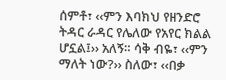ሰምቶ፣ ‹‹ምን እባክህ የዘንድሮ ትዳር ራዳር የሌለው የአየር ክልል ሆኗል፤›› አለኝ። ሳቅ ብዬ፣ ‹‹ምን ማለት ነው?›› ስለው፣ ‹‹በቃ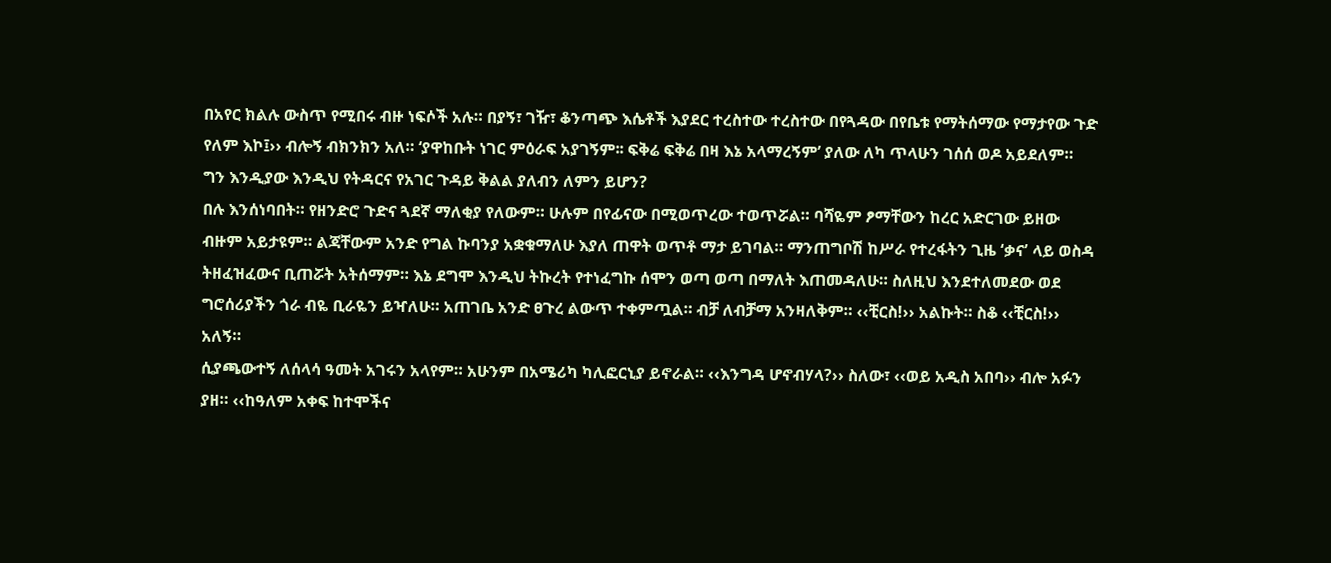በአየር ክልሉ ውስጥ የሚበሩ ብዙ ነፍሶች አሉ። በያኝ፣ ገዥ፣ ቆንጣጭ እሴቶች እያደር ተረስተው ተረስተው በየጓዳው በየቤቱ የማትሰማው የማታየው ጉድ የለም እኮ፤›› ብሎኝ ብክንክን አለ። ‘ያዋከቡት ነገር ምዕራፍ አያገኝም፡፡ ፍቅሬ ፍቅሬ በዛ እኔ አላማረኝም’ ያለው ለካ ጥላሁን ገሰሰ ወዶ አይደለም። ግን እንዲያው እንዲህ የትዳርና የአገር ጉዳይ ቅልል ያለብን ለምን ይሆን?
በሉ እንሰነባበት። የዘንድሮ ጉድና ጓደኛ ማለቂያ የለውም። ሁሉም በየፊናው በሚወጥረው ተወጥሯል። ባሻዬም ፆማቸውን ከረር አድርገው ይዘው ብዙም አይታዩም። ልጃቸውም አንድ የግል ኩባንያ አቋቁማለሁ እያለ ጠዋት ወጥቶ ማታ ይገባል። ማንጠግቦሽ ከሥራ የተረፋትን ጊዜ ʻቃናʼ ላይ ወስዳ ትዘፈዝፈውና ቢጠሯት አትሰማም። እኔ ደግሞ እንዲህ ትኩረት የተነፈግኩ ሰሞን ወጣ ወጣ በማለት እጠመዳለሁ። ስለዚህ እንደተለመደው ወደ ግሮሰሪያችን ጎራ ብዬ ቢራዬን ይዣለሁ። አጠገቤ አንድ ፀጉረ ልውጥ ተቀምጧል። ብቻ ለብቻማ አንዛለቅም። ‹‹ቺርስ!›› አልኩት። ስቆ ‹‹ቺርስ!›› አለኝ።
ሲያጫውተኝ ለሰላሳ ዓመት አገሩን አላየም። አሁንም በአሜሪካ ካሊፎርኒያ ይኖራል። ‹‹እንግዳ ሆኖብሃላ?›› ስለው፣ ‹‹ወይ አዲስ አበባ›› ብሎ አፉን ያዘ። ‹‹ከዓለም አቀፍ ከተሞችና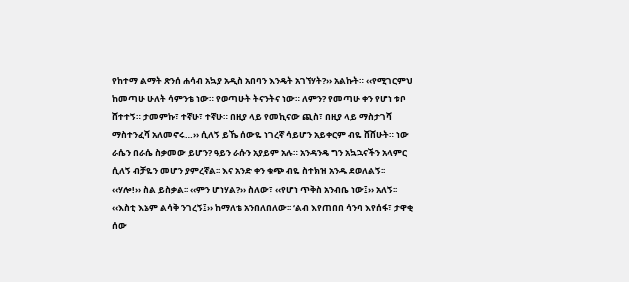የከተማ ልማት ጽንሰ ሐሳብ አኳያ አዲስ አበባን እንዴት አገኘሃት?›› አልኩት። ‹‹የሚገርምህ ከመጣሁ ሁለት ሳምንቴ ነው። የወጣሁት ትናንትና ነው። ለምን? የመጣሁ ቀን የሆነ ቱቦ ሸተተኝ። ታመምኩ፣ ተኛሁ፣ ተኛሁ። በዚያ ላይ የመኪናው ጪስ፣ በዚያ ላይ ማስታገሻ ማስተንፈሻ አለመኖሩ…›› ሲለኝ ይኼ ሰውዬ ነገረኛ ሳይሆን አይቀርም ብዬ ሸሸሁት። ነው ራሴን በራሴ ስቃመው ይሆን? ዓይን ራሱን አያይም አሉ። አንዳንዴ ግን አኳኋናችን አላምር ሲለኝ ብቻዬን መሆን ያምረኛል፡፡ እና አንድ ቀን ቁጭ ብዬ ስተክዝ አንዱ ደወለልኝ፡፡ ‹‹ሃሎ!›› ስል ይስቃል፡፡ ‹‹ምን ሆነሃል?›› ስለው፣ ‹‹የሆነ ጥቅስ አንብቤ ነው፤›› አለኝ፡፡ ‹‹እስቲ እኔም ልሳቅ ንገረኝ፤›› ከማለቴ አንበለበለው፡፡ ʻልብ እየጠበበ ሳንባ እየሰፋ፣ ታዋቂ ሰው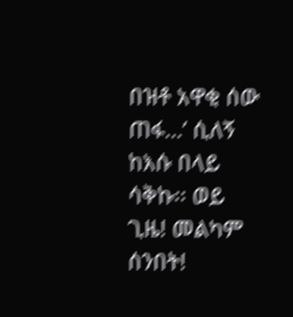በዝቶ አዋቂ ሰው ጠፋ…ʼ ሲለኝ ከእሱ በላይ ሳቅኩ፡፡ ወይ ጊዜ! መልካም ሰንበት!